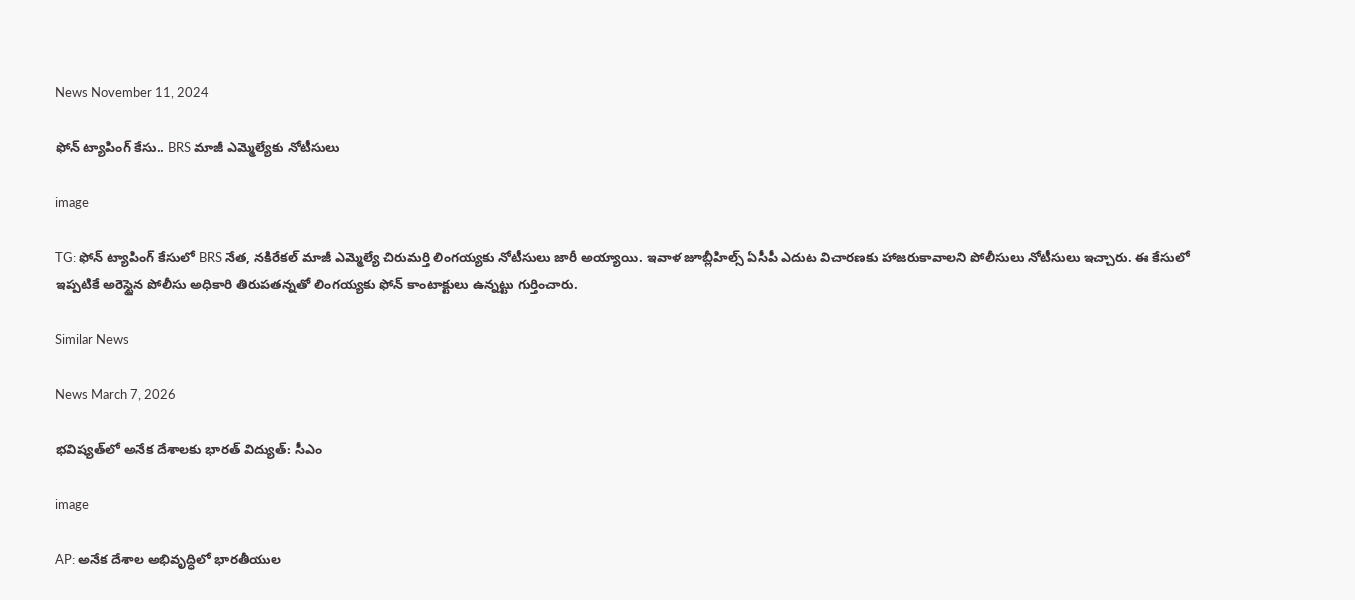News November 11, 2024

ఫోన్ ట్యాపింగ్ కేసు.. BRS మాజీ ఎమ్మెల్యేకు నోటీసులు

image

TG: ఫోన్ ట్యాపింగ్ కేసులో BRS నేత, నకిరేకల్ మాజీ ఎమ్మెల్యే చిరుమర్తి లింగయ్యకు నోటీసులు జారీ అయ్యాయి. ఇవాళ జూబ్లీహిల్స్ ఏసీపీ ఎదుట విచారణకు హాజరుకావాలని పోలీసులు నోటీసులు ఇచ్చారు. ఈ కేసులో ఇప్పటికే అరెస్టైన పోలీసు అధికారి తిరుపతన్నతో లింగయ్యకు ఫోన్ కాంటాక్టులు ఉన్నట్టు గుర్తించారు.

Similar News

News March 7, 2026

భవిష్యత్‌లో అనేక దేశాలకు భారత్ విద్యుత్: సీఎం

image

AP: అనేక దేశాల అభివృద్ధిలో భారతీయుల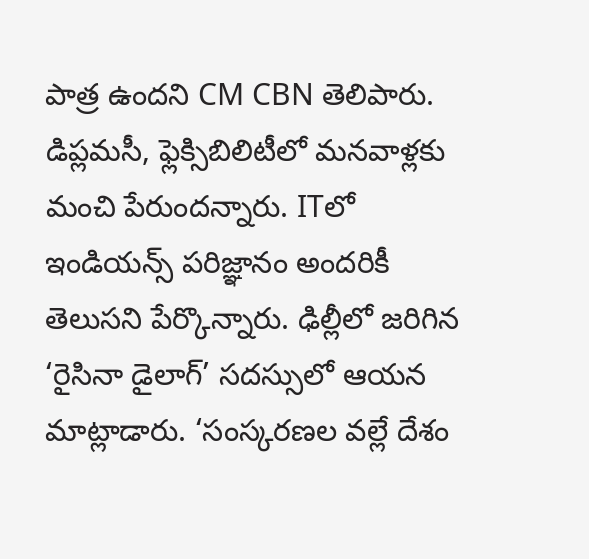పాత్ర ఉందని CM CBN తెలిపారు. డిప్లమసీ, ఫ్లెక్సిబిలిటీలో మనవాళ్లకు మంచి పేరుందన్నారు. ITలో ఇండియన్స్ పరిజ్ఞానం అందరికీ తెలుసని పేర్కొన్నారు. ఢిల్లీలో జరిగిన ‘రైసినా డైలాగ్’ సదస్సులో ఆయన మాట్లాడారు. ‘సంస్కరణల వల్లే దేశం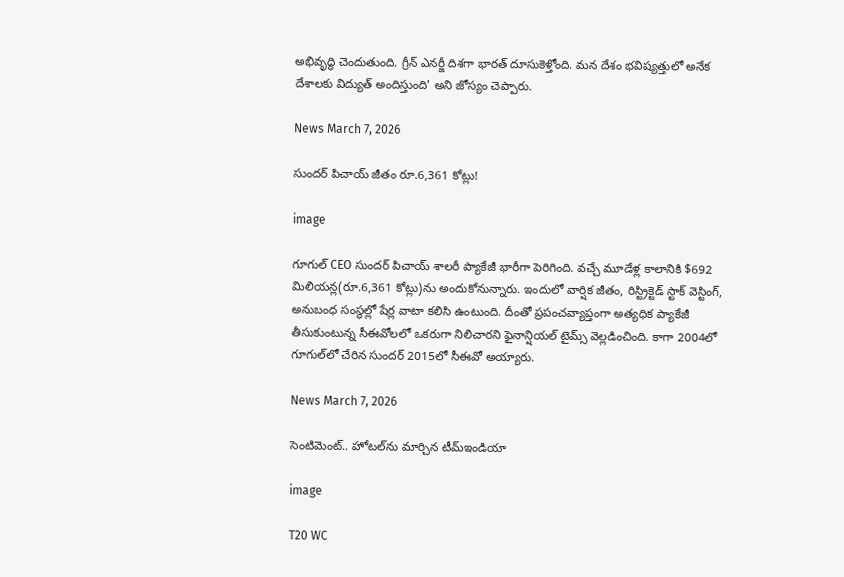అభివృద్ధి చెందుతుంది. గ్రీన్ ఎనర్జీ దిశగా భారత్ దూసుకెళ్తోంది. మన దేశం భవిష్యత్తులో అనేక దేశాలకు విద్యుత్ అందిస్తుంది’ అని జోస్యం చెప్పారు.

News March 7, 2026

సుందర్ పిచాయ్ జీతం రూ.6,361 కోట్లు!

image

గూగుల్ CEO సుందర్ పిచాయ్ శాలరీ ప్యాకేజీ భారీగా పెరిగింది. వచ్చే మూడేళ్ల కాలానికి $692 మిలియన్ల(రూ.6,361 కోట్లు)ను అందుకోనున్నారు. ఇందులో వార్షిక జీతం, రిస్ట్రిక్టెడ్ స్టాక్ వెస్టింగ్, అనుబంధ సంస్థల్లో షేర్ల వాటా కలిసి ఉంటుంది. దీంతో ప్రపంచవ్యాప్తంగా అత్యధిక ప్యాకేజీ తీసుకుంటున్న సీఈవోలలో ఒకరుగా నిలిచారని ఫైనాన్షియల్ టైమ్స్ వెల్లడించింది. కాగా 2004లో గూగుల్‌లో చేరిన సుందర్ 2015లో సీఈవో అయ్యారు.

News March 7, 2026

సెంటిమెంట్.. హోటల్‌ను మార్చిన టీమ్ఇండియా

image

T20 WC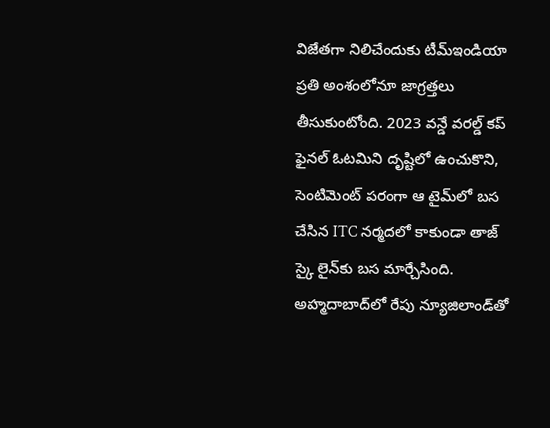విజేతగా నిలిచేందుకు టీమ్ఇండియా ప్రతి అంశంలోనూ జాగ్రత్తలు తీసుకుంటోంది. 2023 వన్డే వరల్డ్ కప్ ఫైనల్ ఓటమిని దృష్టిలో ఉంచుకొని, సెంటిమెంట్ పరంగా ఆ టైమ్‌లో బస చేసిన ITC నర్మదలో కాకుండా తాజ్ స్కై లైన్‌కు బస మార్చేసింది. అహ్మదాబాద్‌లో రేపు న్యూజిలాండ్‌తో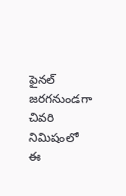ఫైనల్ జరగనుండగా చివరి నిమిషంలో ఈ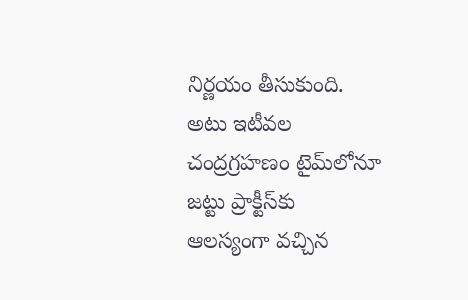నిర్ణయం తీసుకుంది. అటు ఇటీవల చంద్రగ్రహణం టైమ్‌లోనూ జట్టు ప్రాక్టీస్‌కు ఆలస్యంగా వచ్చిన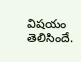విషయం తెలిసిందే.